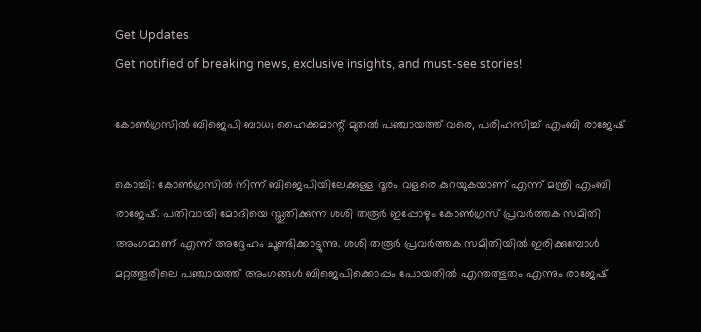Get Updates
Get notified of breaking news, exclusive insights, and must-see stories!

കോണ്‍ഗ്രസില്‍ ബിജെപി ബാധ; ഹൈക്കമാന്റ് മുതല്‍ പഞ്ചായത്ത് വരെ, പരിഹസിച്ച് എംബി രാജേഷ്

കൊച്ചി: കോണ്‍ഗ്രസില്‍ നിന്ന് ബിജെപിയിലേക്കുള്ള ദൂരം വളരെ കുറയുകയാണ് എന്ന് മന്ത്രി എംബി രാജേഷ്. പതിവായി മോദിയെ സ്തുതിക്കുന്ന ശശി തരൂര്‍ ഇപ്പോഴും കോണ്‍ഗ്രസ് പ്രവര്‍ത്തക സമിതി അംഗമാണ് എന്ന് അദ്ദേഹം ചൂണ്ടിക്കാട്ടുന്നു. ശശി തരൂര്‍ പ്രവര്‍ത്തക സമിതിയില്‍ ഇരിക്കുമ്പോള്‍ മറ്റത്തൂരിലെ പഞ്ചായത്ത് അംഗങ്ങള്‍ ബിജെപിക്കൊപ്പം പോയതില്‍ എന്തത്ഭുതം എന്നും രാജേഷ്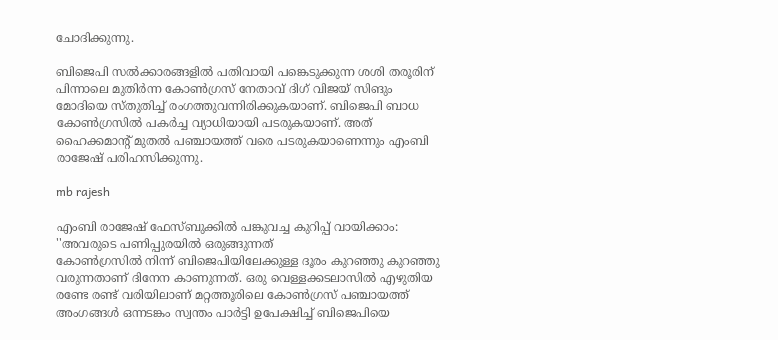ചോദിക്കുന്നു.

ബിജെപി സല്‍ക്കാരങ്ങളില്‍ പതിവായി പങ്കെടുക്കുന്ന ശശി തരൂരിന് പിന്നാലെ മുതിര്‍ന്ന കോണ്‍ഗ്രസ് നേതാവ് ദിഗ് വിജയ് സിങും മോദിയെ സ്തുതിച്ച് രംഗത്തുവന്നിരിക്കുകയാണ്. ബിജെപി ബാധ കോണ്‍ഗ്രസില്‍ പകര്‍ച്ച വ്യാധിയായി പടരുകയാണ്. അത് ഹൈക്കമാന്റ് മുതല്‍ പഞ്ചായത്ത് വരെ പടരുകയാണെന്നും എംബി രാജേഷ് പരിഹസിക്കുന്നു.

mb rajesh

എംബി രാജേഷ് ഫേസ്ബുക്കില്‍ പങ്കുവച്ച കുറിപ്പ് വായിക്കാം: ''അവരുടെ പണിപ്പുരയില്‍ ഒരുങ്ങുന്നത്
കോണ്‍ഗ്രസില്‍ നിന്ന് ബിജെപിയിലേക്കുള്ള ദൂരം കുറഞ്ഞു കുറഞ്ഞു വരുന്നതാണ് ദിനേന കാണുന്നത്. ഒരു വെള്ളക്കടലാസില്‍ എഴുതിയ രണ്ടേ രണ്ട് വരിയിലാണ് മറ്റത്തൂരിലെ കോണ്‍ഗ്രസ് പഞ്ചായത്ത് അംഗങ്ങള്‍ ഒന്നടങ്കം സ്വന്തം പാര്‍ട്ടി ഉപേക്ഷിച്ച് ബിജെപിയെ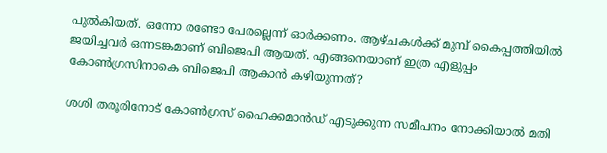പുല്‍കിയത്. ഒന്നോ രണ്ടോ പേരല്ലെന്ന് ഓര്‍ക്കണം. ആഴ്ചകള്‍ക്ക് മുമ്പ് കൈപ്പത്തിയില്‍ ജയിച്ചവര്‍ ഒന്നടങ്കമാണ് ബിജെപി ആയത്. എങ്ങനെയാണ് ഇത്ര എളുപ്പം കോണ്‍ഗ്രസിനാകെ ബിജെപി ആകാന്‍ കഴിയുന്നത്?

ശശി തരൂരിനോട് കോണ്‍ഗ്രസ് ഹൈക്കമാന്‍ഡ് എടുക്കുന്ന സമീപനം നോക്കിയാല്‍ മതി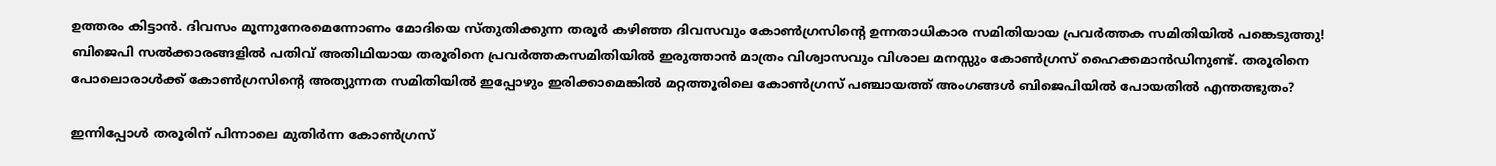ഉത്തരം കിട്ടാന്‍. ദിവസം മൂന്നുനേരമെന്നോണം മോദിയെ സ്തുതിക്കുന്ന തരൂര്‍ കഴിഞ്ഞ ദിവസവും കോണ്‍ഗ്രസിന്റെ ഉന്നതാധികാര സമിതിയായ പ്രവര്‍ത്തക സമിതിയില്‍ പങ്കെടുത്തു! ബിജെപി സല്‍ക്കാരങ്ങളില്‍ പതിവ് അതിഥിയായ തരൂരിനെ പ്രവര്‍ത്തകസമിതിയില്‍ ഇരുത്താന്‍ മാത്രം വിശ്വാസവും വിശാല മനസ്സും കോണ്‍ഗ്രസ് ഹൈക്കമാന്‍ഡിനുണ്ട്. തരൂരിനെ പോലൊരാള്‍ക്ക് കോണ്‍ഗ്രസിന്റെ അത്യുന്നത സമിതിയില്‍ ഇപ്പോഴും ഇരിക്കാമെങ്കില്‍ മറ്റത്തൂരിലെ കോണ്‍ഗ്രസ് പഞ്ചായത്ത് അംഗങ്ങള്‍ ബിജെപിയില്‍ പോയതില്‍ എന്തത്ഭുതം?

ഇന്നിപ്പോള്‍ തരൂരിന് പിന്നാലെ മുതിര്‍ന്ന കോണ്‍ഗ്രസ്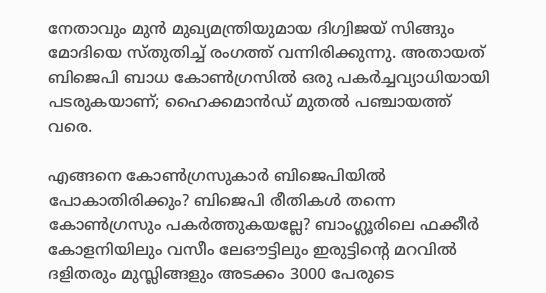നേതാവും മുന്‍ മുഖ്യമന്ത്രിയുമായ ദിഗ്വിജയ് സിങ്ങും മോദിയെ സ്തുതിച്ച് രംഗത്ത് വന്നിരിക്കുന്നു. അതായത് ബിജെപി ബാധ കോണ്‍ഗ്രസില്‍ ഒരു പകര്‍ച്ചവ്യാധിയായി പടരുകയാണ്; ഹൈക്കമാന്‍ഡ് മുതല്‍ പഞ്ചായത്ത് വരെ.

എങ്ങനെ കോണ്‍ഗ്രസുകാര്‍ ബിജെപിയില്‍ പോകാതിരിക്കും? ബിജെപി രീതികള്‍ തന്നെ കോണ്‍ഗ്രസും പകര്‍ത്തുകയല്ലേ? ബാംഗ്ലൂരിലെ ഫക്കീര്‍ കോളനിയിലും വസീം ലേഔട്ടിലും ഇരുട്ടിന്റെ മറവില്‍ ദളിതരും മുസ്ലിങ്ങളും അടക്കം 3000 പേരുടെ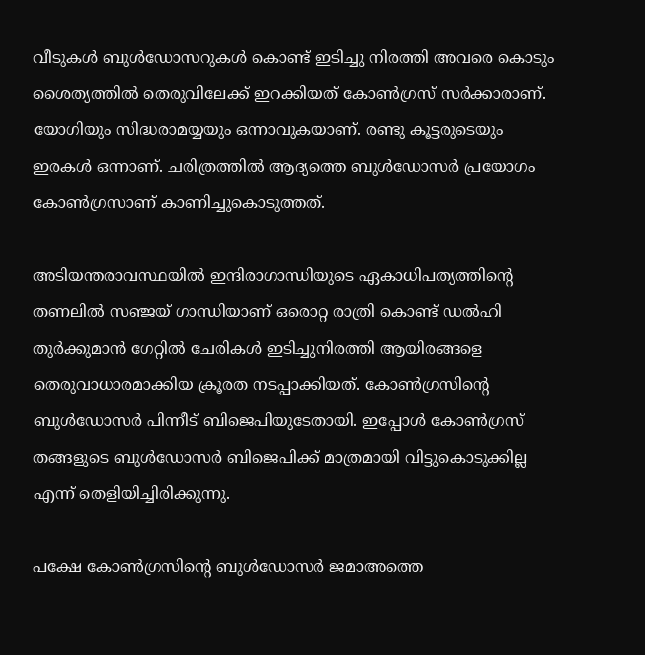വീടുകള്‍ ബുള്‍ഡോസറുകള്‍ കൊണ്ട് ഇടിച്ചു നിരത്തി അവരെ കൊടും ശൈത്യത്തില്‍ തെരുവിലേക്ക് ഇറക്കിയത് കോണ്‍ഗ്രസ് സര്‍ക്കാരാണ്. യോഗിയും സിദ്ധരാമയ്യയും ഒന്നാവുകയാണ്. രണ്ടു കൂട്ടരുടെയും ഇരകള്‍ ഒന്നാണ്. ചരിത്രത്തില്‍ ആദ്യത്തെ ബുള്‍ഡോസര്‍ പ്രയോഗം കോണ്‍ഗ്രസാണ് കാണിച്ചുകൊടുത്തത്.

അടിയന്തരാവസ്ഥയില്‍ ഇന്ദിരാഗാന്ധിയുടെ ഏകാധിപത്യത്തിന്റെ തണലില്‍ സഞ്ജയ് ഗാന്ധിയാണ് ഒരൊറ്റ രാത്രി കൊണ്ട് ഡല്‍ഹി തുര്‍ക്കുമാന്‍ ഗേറ്റില്‍ ചേരികള്‍ ഇടിച്ചുനിരത്തി ആയിരങ്ങളെ തെരുവാധാരമാക്കിയ ക്രൂരത നടപ്പാക്കിയത്. കോണ്‍ഗ്രസിന്റെ ബുള്‍ഡോസര്‍ പിന്നീട് ബിജെപിയുടേതായി. ഇപ്പോള്‍ കോണ്‍ഗ്രസ് തങ്ങളുടെ ബുള്‍ഡോസര്‍ ബിജെപിക്ക് മാത്രമായി വിട്ടുകൊടുക്കില്ല എന്ന് തെളിയിച്ചിരിക്കുന്നു.

പക്ഷേ കോണ്‍ഗ്രസിന്റെ ബുള്‍ഡോസര്‍ ജമാഅത്തെ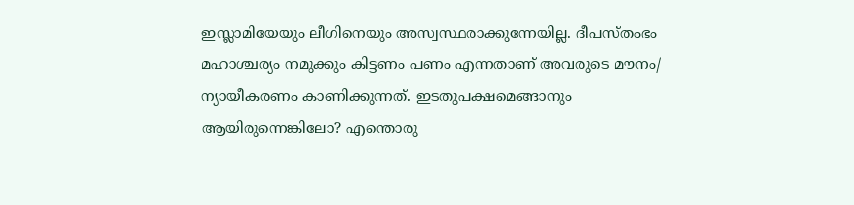ഇസ്ലാമിയേയും ലീഗിനെയും അസ്വസ്ഥരാക്കുന്നേയില്ല. ദീപസ്തംഭം മഹാശ്ചര്യം നമുക്കും കിട്ടണം പണം എന്നതാണ് അവരുടെ മൗനം/ ന്യായീകരണം കാണിക്കുന്നത്. ഇടതുപക്ഷമെങ്ങാനും
ആയിരുന്നെങ്കിലോ? എന്തൊരു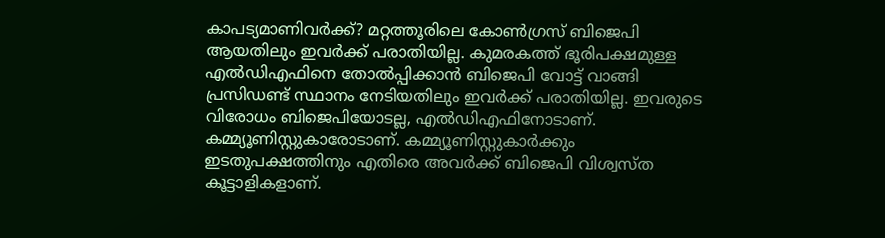കാപട്യമാണിവര്‍ക്ക്? മറ്റത്തൂരിലെ കോണ്‍ഗ്രസ് ബിജെപി ആയതിലും ഇവര്‍ക്ക് പരാതിയില്ല. കുമരകത്ത് ഭൂരിപക്ഷമുള്ള എല്‍ഡിഎഫിനെ തോല്‍പ്പിക്കാന്‍ ബിജെപി വോട്ട് വാങ്ങി പ്രസിഡണ്ട് സ്ഥാനം നേടിയതിലും ഇവര്‍ക്ക് പരാതിയില്ല. ഇവരുടെ വിരോധം ബിജെപിയോടല്ല, എല്‍ഡിഎഫിനോടാണ്. കമ്മ്യൂണിസ്റ്റുകാരോടാണ്. കമ്മ്യൂണിസ്റ്റുകാര്‍ക്കും ഇടതുപക്ഷത്തിനും എതിരെ അവര്‍ക്ക് ബിജെപി വിശ്വസ്ത കൂട്ടാളികളാണ്.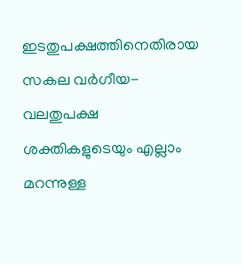ഇടതുപക്ഷത്തിനെതിരായ സകല വര്‍ഗീയ- വലതുപക്ഷ ശക്തികളുടെയും എല്ലാം മറന്നുള്ള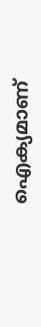ഐക്യമാണ്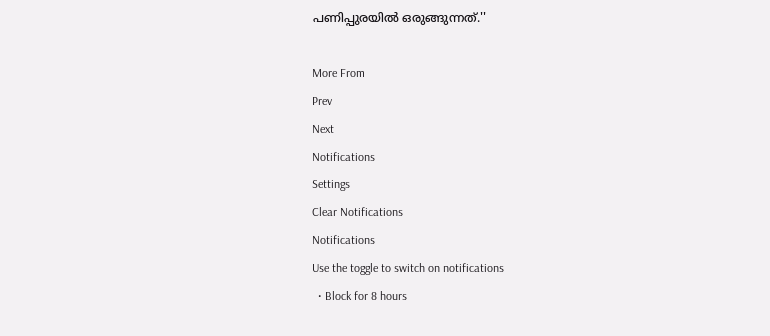പണിപ്പുരയില്‍ ഒരുങ്ങുന്നത്.''

More From
Prev
Next
Notifications
Settings
Clear Notifications
Notifications
Use the toggle to switch on notifications
  • Block for 8 hours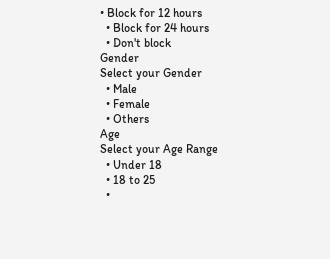• Block for 12 hours
  • Block for 24 hours
  • Don't block
Gender
Select your Gender
  • Male
  • Female
  • Others
Age
Select your Age Range
  • Under 18
  • 18 to 25
  •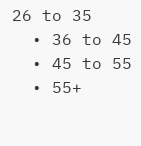26 to 35
  • 36 to 45
  • 45 to 55
  • 55+